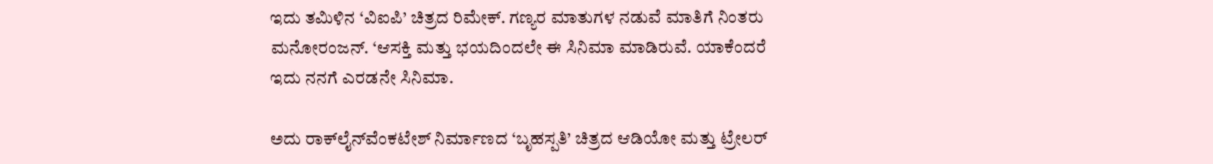ಇದು ತಮಿಳಿನ ‘ವಿಐಪಿ’ ಚಿತ್ರದ ರಿಮೇಕ್. ಗಣ್ಯರ ಮಾತುಗಳ ನಡುವೆ ಮಾತಿಗೆ ನಿಂತರು ಮನೋರಂಜನ್. ‘ಆಸಕ್ತಿ ಮತ್ತು ಭಯದಿಂದಲೇ ಈ ಸಿನಿಮಾ ಮಾಡಿರುವೆ. ಯಾಕೆಂದರೆ ಇದು ನನಗೆ ಎರಡನೇ ಸಿನಿಮಾ.

ಅದು ರಾಕ್‌ಲೈನ್‌ವೆಂಕಟೇಶ್ ನಿರ್ಮಾಣದ ‘ಬೃಹಸ್ಪತಿ’ ಚಿತ್ರದ ಆಡಿಯೋ ಮತ್ತು ಟ್ರೇಲರ್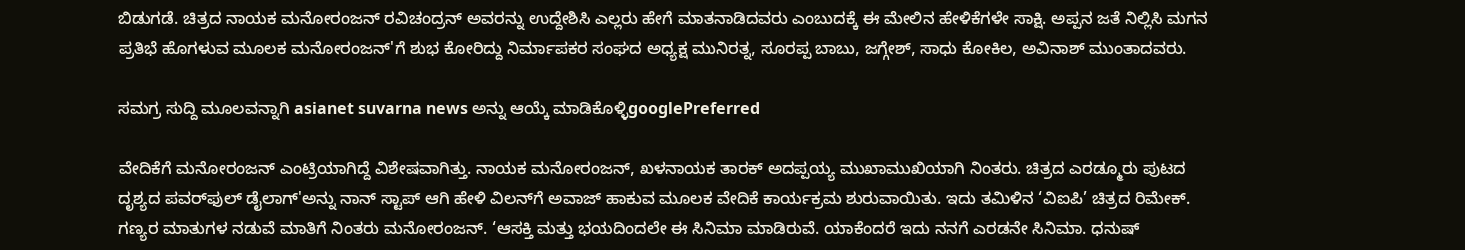ಬಿಡುಗಡೆ. ಚಿತ್ರದ ನಾಯಕ ಮನೋರಂಜನ್ ರವಿಚಂದ್ರನ್ ಅವರನ್ನು ಉದ್ದೇಶಿಸಿ ಎಲ್ಲರು ಹೇಗೆ ಮಾತನಾಡಿದವರು ಎಂಬುದಕ್ಕೆ ಈ ಮೇಲಿನ ಹೇಳಿಕೆಗಳೇ ಸಾಕ್ಷಿ. ಅಪ್ಪನ ಜತೆ ನಿಲ್ಲಿಸಿ ಮಗನ ಪ್ರತಿಭೆ ಹೊಗಳುವ ಮೂಲಕ ಮನೋರಂಜನ್'ಗೆ ಶುಭ ಕೋರಿದ್ದು ನಿರ್ಮಾಪಕರ ಸಂಘದ ಅಧ್ಯಕ್ಷ ಮುನಿರತ್ನ, ಸೂರಪ್ಪ ಬಾಬು, ಜಗ್ಗೇಶ್, ಸಾಧು ಕೋಕಿಲ, ಅವಿನಾಶ್ ಮುಂತಾದವರು.

ಸಮಗ್ರ ಸುದ್ದಿ ಮೂಲವನ್ನಾಗಿ asianet suvarna news ಅನ್ನು ಆಯ್ಕೆ ಮಾಡಿಕೊಳ್ಳಿgooglePreferred

ವೇದಿಕೆಗೆ ಮನೋರಂಜನ್ ಎಂಟ್ರಿಯಾಗಿದ್ದೆ ವಿಶೇಷವಾಗಿತ್ತು. ನಾಯಕ ಮನೋರಂಜನ್, ಖಳನಾಯಕ ತಾರಕ್ ಅದಪ್ಪಯ್ಯ ಮುಖಾಮುಖಿಯಾಗಿ ನಿಂತರು. ಚಿತ್ರದ ಎರಡ್ಮೂರು ಪುಟದ ದೃಶ್ಯದ ಪವರ್‌ಫುಲ್ ಡೈಲಾಗ್'ಅನ್ನು ನಾನ್ ಸ್ಟಾಪ್ ಆಗಿ ಹೇಳಿ ವಿಲನ್‌ಗೆ ಅವಾಜ್ ಹಾಕುವ ಮೂಲಕ ವೇದಿಕೆ ಕಾರ್ಯಕ್ರಮ ಶುರುವಾಯಿತು. ಇದು ತಮಿಳಿನ ‘ವಿಐಪಿ’ ಚಿತ್ರದ ರಿಮೇಕ್. ಗಣ್ಯರ ಮಾತುಗಳ ನಡುವೆ ಮಾತಿಗೆ ನಿಂತರು ಮನೋರಂಜನ್. ‘ಆಸಕ್ತಿ ಮತ್ತು ಭಯದಿಂದಲೇ ಈ ಸಿನಿಮಾ ಮಾಡಿರುವೆ. ಯಾಕೆಂದರೆ ಇದು ನನಗೆ ಎರಡನೇ ಸಿನಿಮಾ. ಧನುಷ್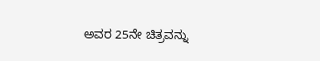ಅವರ 25ನೇ ಚಿತ್ರವನ್ನು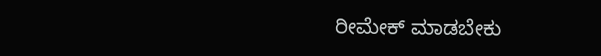ರೀಮೇಕ್ ಮಾಡಬೇಕು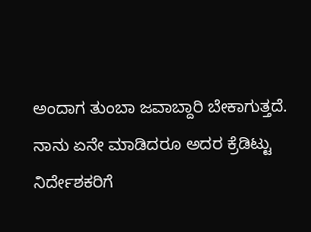ಅಂದಾಗ ತುಂಬಾ ಜವಾಬ್ದಾರಿ ಬೇಕಾಗುತ್ತದೆ. ನಾನು ಏನೇ ಮಾಡಿದರೂ ಅದರ ಕ್ರೆಡಿಟ್ಟು ನಿರ್ದೇಶಕರಿಗೆ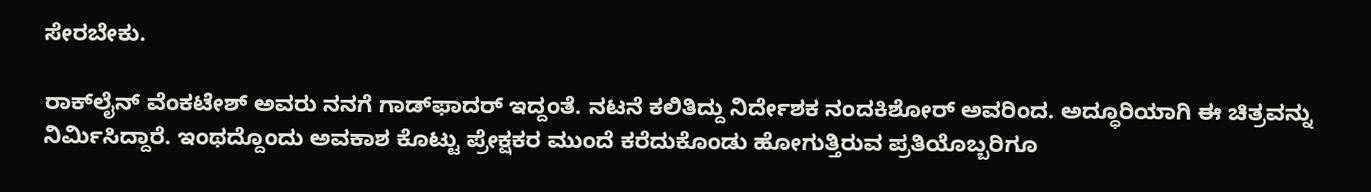ಸೇರಬೇಕು.

ರಾಕ್‌ಲೈನ್ ವೆಂಕಟೇಶ್ ಅವರು ನನಗೆ ಗಾಡ್‌ಫಾದರ್ ಇದ್ದಂತೆ. ನಟನೆ ಕಲಿತಿದ್ದು ನಿರ್ದೇಶಕ ನಂದಕಿಶೋರ್ ಅವರಿಂದ. ಅದ್ಧೂರಿಯಾಗಿ ಈ ಚಿತ್ರವನ್ನು ನಿರ್ಮಿಸಿದ್ದಾರೆ. ಇಂಥದ್ದೊಂದು ಅವಕಾಶ ಕೊಟ್ಟು ಪ್ರೇಕ್ಷಕರ ಮುಂದೆ ಕರೆದುಕೊಂಡು ಹೋಗುತ್ತಿರುವ ಪ್ರತಿಯೊಬ್ಬರಿಗೂ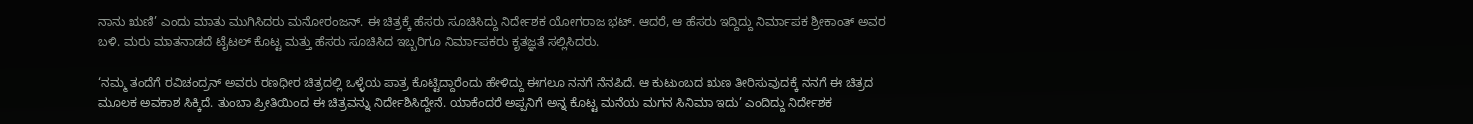ನಾನು ಋಣಿ’ ಎಂದು ಮಾತು ಮುಗಿಸಿದರು ಮನೋರಂಜನ್. ಈ ಚಿತ್ರಕ್ಕೆ ಹೆಸರು ಸೂಚಿಸಿದ್ದು ನಿರ್ದೇಶಕ ಯೋಗರಾಜ ಭಟ್. ಆದರೆ, ಆ ಹೆಸರು ಇದ್ದಿದ್ದು ನಿರ್ಮಾಪಕ ಶ್ರೀಕಾಂತ್ ಅವರ ಬಳಿ. ಮರು ಮಾತನಾಡದೆ ಟೈಟಲ್ ಕೊಟ್ಟ ಮತ್ತು ಹೆಸರು ಸೂಚಿಸಿದ ಇಬ್ಬರಿಗೂ ನಿರ್ಮಾಪಕರು ಕೃತಜ್ಞತೆ ಸಲ್ಲಿಸಿದರು.

‘ನಮ್ಮ ತಂದೆಗೆ ರವಿಚಂದ್ರನ್ ಅವರು ರಣಧೀರ ಚಿತ್ರದಲ್ಲಿ ಒಳ್ಳೆಯ ಪಾತ್ರ ಕೊಟ್ಟಿದ್ದಾರೆಂದು ಹೇಳಿದ್ದು ಈಗಲೂ ನನಗೆ ನೆನಪಿದೆ. ಆ ಕುಟುಂಬದ ಋಣ ತೀರಿಸುವುದಕ್ಕೆ ನನಗೆ ಈ ಚಿತ್ರದ ಮೂಲಕ ಅವಕಾಶ ಸಿಕ್ಕಿದೆ. ತುಂಬಾ ಪ್ರೀತಿಯಿಂದ ಈ ಚಿತ್ರವನ್ನು ನಿರ್ದೇಶಿಸಿದ್ದೇನೆ. ಯಾಕೆಂದರೆ ಅಪ್ಪನಿಗೆ ಅನ್ನ ಕೊಟ್ಟ ಮನೆಯ ಮಗನ ಸಿನಿಮಾ ಇದು’ ಎಂದಿದ್ದು ನಿರ್ದೇಶಕ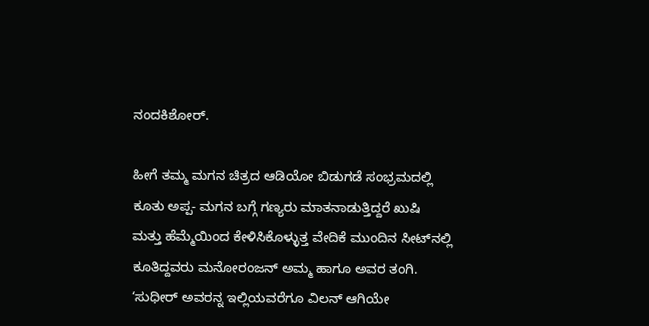ನಂದಕಿಶೋರ್.

ಹೀಗೆ ತಮ್ಮ ಮಗನ ಚಿತ್ರದ ಆಡಿಯೋ ಬಿಡುಗಡೆ ಸಂಭ್ರಮದಲ್ಲಿ ಕೂತು ಅಪ್ಪ- ಮಗನ ಬಗ್ಗೆ ಗಣ್ಯರು ಮಾತನಾಡುತ್ತಿದ್ದರೆ ಖುಷಿ ಮತ್ತು ಹೆಮ್ಮೆಯಿಂದ ಕೇಳಿಸಿಕೊಳ್ಳುತ್ತ ವೇದಿಕೆ ಮುಂದಿನ ಸೀಟ್‌ನಲ್ಲಿ ಕೂತಿದ್ದವರು ಮನೋರಂಜನ್ ಅಮ್ಮ ಹಾಗೂ ಅವರ ತಂಗಿ. ‘ಸುಧೀರ್ ಅವರನ್ನ ಇಲ್ಲಿಯವರೆಗೂ ವಿಲನ್ ಆಗಿಯೇ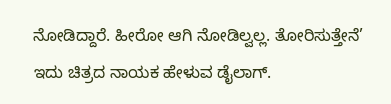ನೋಡಿದ್ದಾರೆ. ಹೀರೋ ಆಗಿ ನೋಡಿಲ್ವಲ್ಲ. ತೋರಿಸುತ್ತೇನೆ’ ಇದು ಚಿತ್ರದ ನಾಯಕ ಹೇಳುವ ಡೈಲಾಗ್.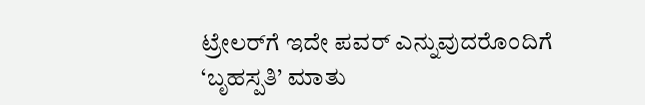ಟ್ರೇಲರ್‌ಗೆ ಇದೇ ಪವರ್ ಎನ್ನುವುದರೊಂದಿಗೆ ‘ಬೃಹಸ್ಪತಿ’ ಮಾತು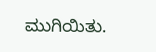ಮುಗಿಯಿತು.